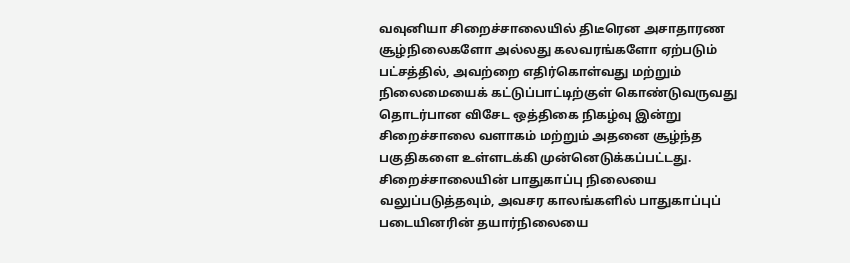வவுனியா சிறைச்சாலையில் திடீரென அசாதாரண சூழ்நிலைகளோ அல்லது கலவரங்களோ ஏற்படும் பட்சத்தில், அவற்றை எதிர்கொள்வது மற்றும் நிலைமையைக் கட்டுப்பாட்டிற்குள் கொண்டுவருவது தொடர்பான விசேட ஒத்திகை நிகழ்வு இன்று சிறைச்சாலை வளாகம் மற்றும் அதனை சூழ்ந்த பகுதிகளை உள்ளடக்கி முன்னெடுக்கப்பட்டது.
சிறைச்சாலையின் பாதுகாப்பு நிலையை வலுப்படுத்தவும், அவசர காலங்களில் பாதுகாப்புப் படையினரின் தயார்நிலையை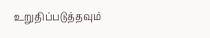உறுதிப்படுத்தவும்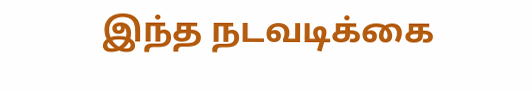இந்த நடவடிக்கை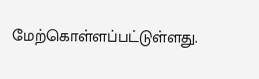மேற்கொள்ளப்பட்டுள்ளது.